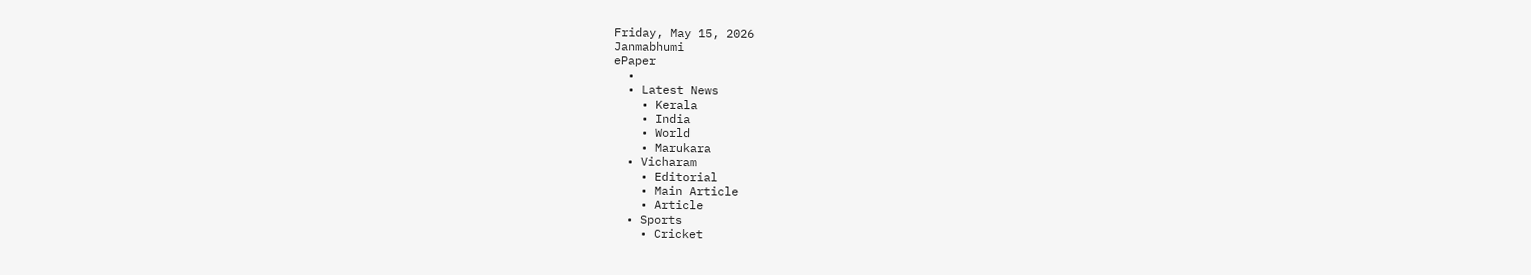Friday, May 15, 2026
Janmabhumi
ePaper
  •
  • Latest News
    • Kerala
    • India
    • World
    • Marukara
  • Vicharam
    • Editorial
    • Main Article
    • Article
  • Sports
    • Cricket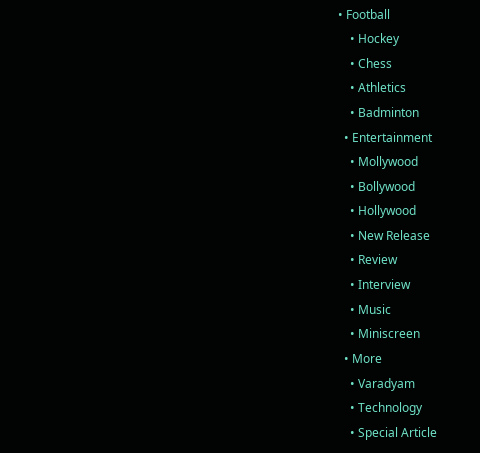• Football
    • Hockey
    • Chess
    • Athletics
    • Badminton
  • Entertainment
    • Mollywood
    • Bollywood
    • Hollywood
    • New Release
    • Review
    • Interview
    • Music
    • Miniscreen
  • More
    • Varadyam
    • Technology
    • Special Article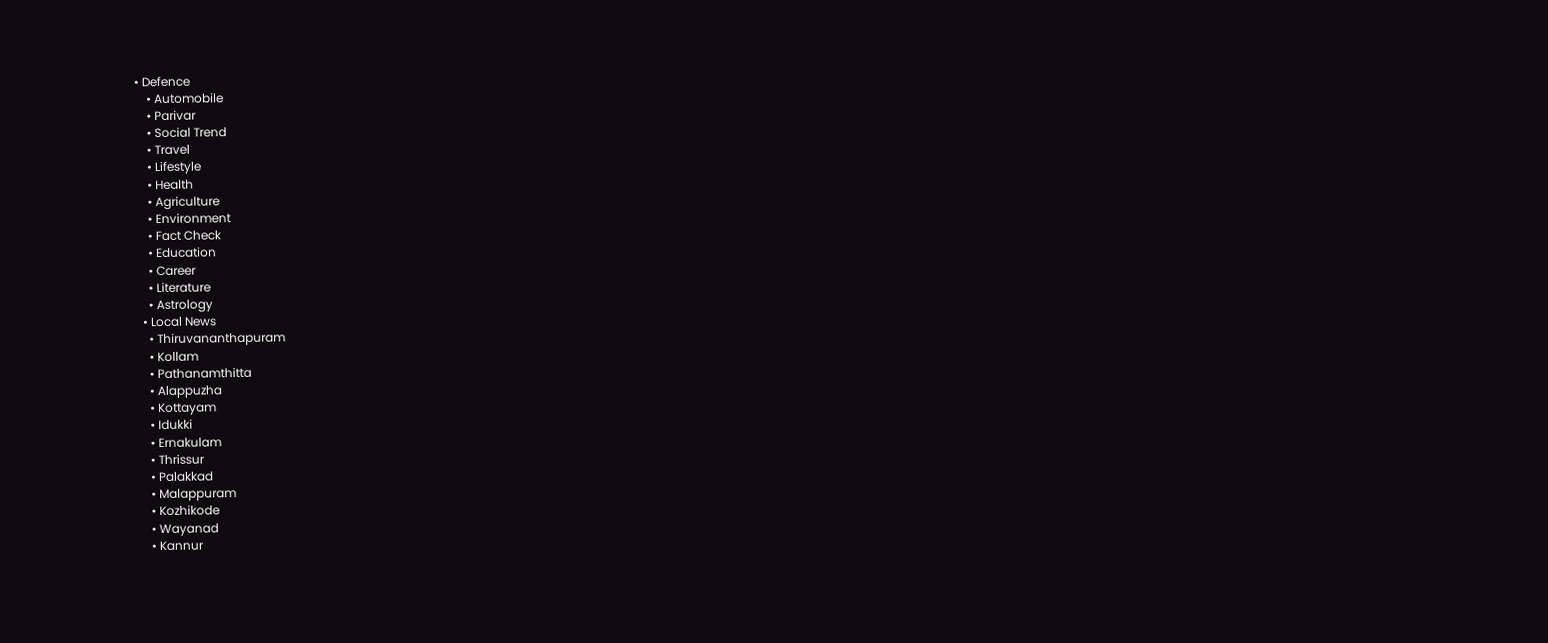• Defence
    • Automobile
    • Parivar
    • Social Trend
    • Travel
    • Lifestyle
    • Health
    • Agriculture
    • Environment
    • Fact Check
    • Education
    • Career
    • Literature
    • Astrology
  • Local News
    • Thiruvananthapuram
    • Kollam
    • Pathanamthitta
    • Alappuzha
    • Kottayam
    • Idukki
    • Ernakulam
    • Thrissur
    • Palakkad
    • Malappuram
    • Kozhikode
    • Wayanad
    • Kannur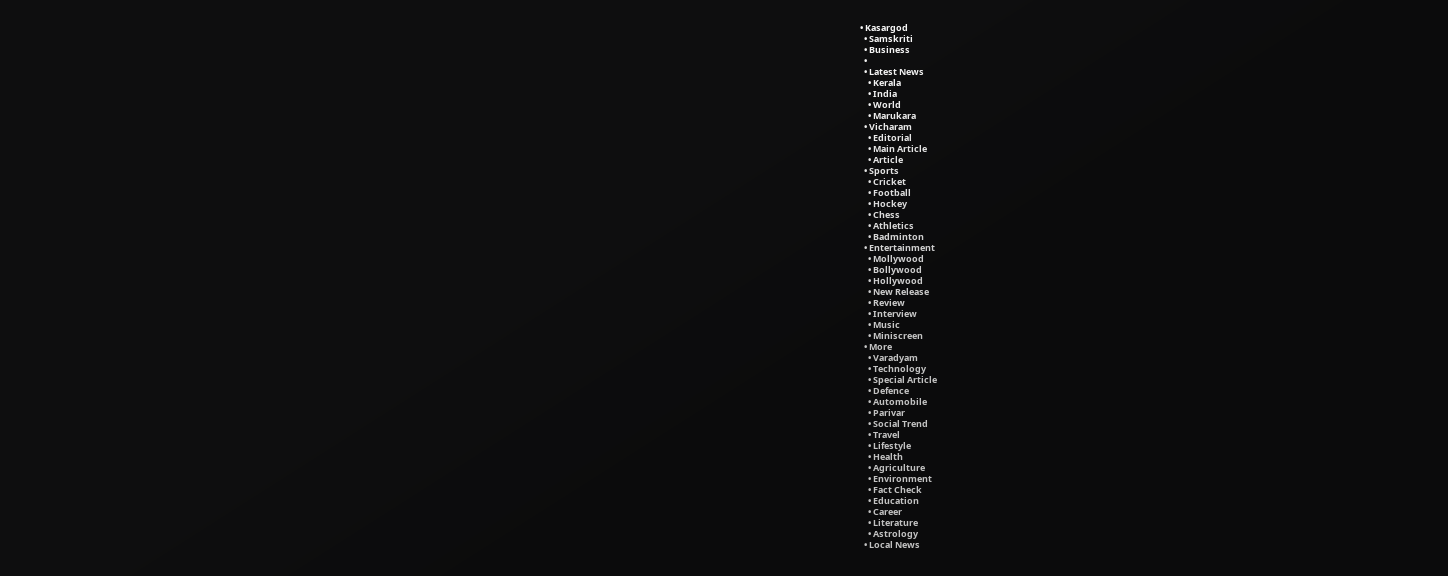• Kasargod
  • Samskriti
  • Business
  •
  • Latest News
    • Kerala
    • India
    • World
    • Marukara
  • Vicharam
    • Editorial
    • Main Article
    • Article
  • Sports
    • Cricket
    • Football
    • Hockey
    • Chess
    • Athletics
    • Badminton
  • Entertainment
    • Mollywood
    • Bollywood
    • Hollywood
    • New Release
    • Review
    • Interview
    • Music
    • Miniscreen
  • More
    • Varadyam
    • Technology
    • Special Article
    • Defence
    • Automobile
    • Parivar
    • Social Trend
    • Travel
    • Lifestyle
    • Health
    • Agriculture
    • Environment
    • Fact Check
    • Education
    • Career
    • Literature
    • Astrology
  • Local News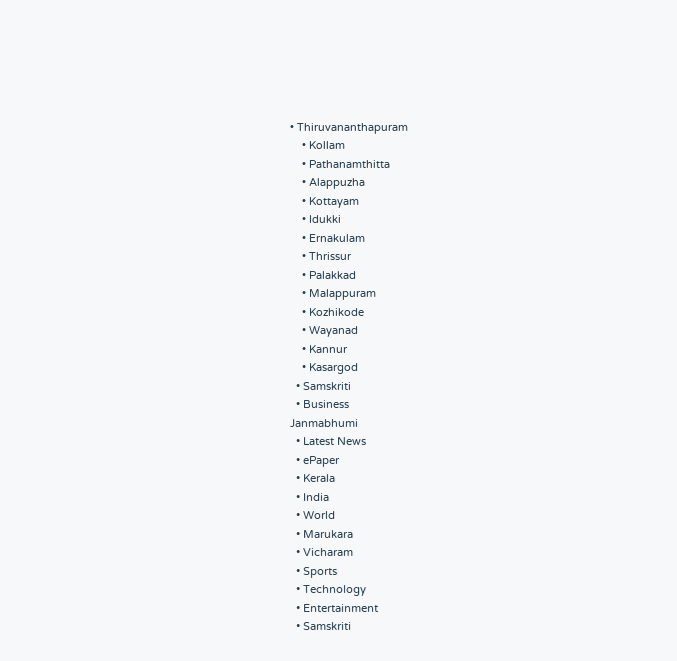• Thiruvananthapuram
    • Kollam
    • Pathanamthitta
    • Alappuzha
    • Kottayam
    • Idukki
    • Ernakulam
    • Thrissur
    • Palakkad
    • Malappuram
    • Kozhikode
    • Wayanad
    • Kannur
    • Kasargod
  • Samskriti
  • Business
Janmabhumi
  • Latest News
  • ePaper
  • Kerala
  • India
  • World
  • Marukara
  • Vicharam
  • Sports
  • Technology
  • Entertainment
  • Samskriti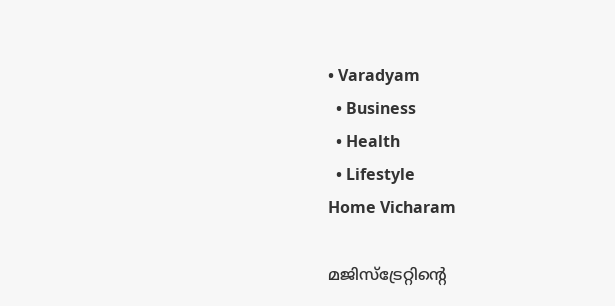• Varadyam
  • Business
  • Health
  • Lifestyle
Home Vicharam

മജിസ്ട്രേറ്റിന്റെ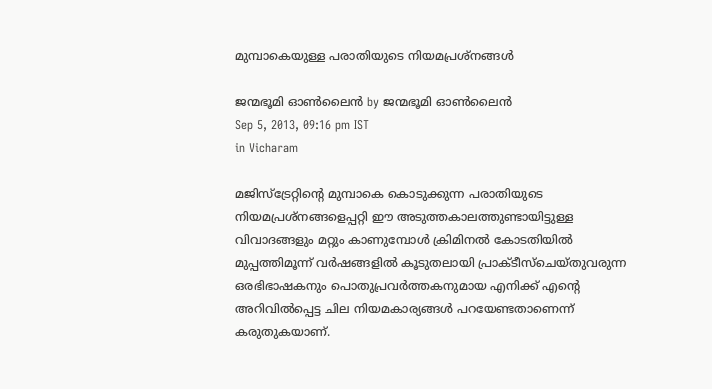മുമ്പാകെയുള്ള പരാതിയുടെ നിയമപ്രശ്നങ്ങള്‍

ജന്മഭൂമി ഓണ്‍ലൈന്‍ by ജന്മഭൂമി ഓണ്‍ലൈന്‍
Sep 5, 2013, 09:16 pm IST
in Vicharam

മജിസ്ട്രേറ്റിന്റെ മുമ്പാകെ കൊടുക്കുന്ന പരാതിയുടെ നിയമപ്രശ്നങ്ങളെപ്പറ്റി ഈ അടുത്തകാലത്തുണ്ടായിട്ടുള്ള വിവാദങ്ങളും മറ്റും കാണുമ്പോള്‍ ക്രിമിനല്‍ കോടതിയില്‍ മുപ്പത്തിമൂന്ന്‌ വര്‍ഷങ്ങളില്‍ കൂടുതലായി പ്രാക്ടീസ്ചെയ്തുവരുന്ന ഒരഭിഭാഷകനും പൊതുപ്രവര്‍ത്തകനുമായ എനിക്ക്‌ എന്റെ അറിവില്‍പ്പെട്ട ചില നിയമകാര്യങ്ങള്‍ പറയേണ്ടതാണെന്ന്‌ കരുതുകയാണ്‌.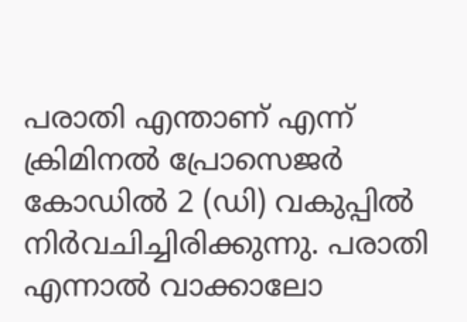പരാതി എന്താണ്‌ എന്ന്‌ ക്രിമിനല്‍ പ്രോസെജര്‍ കോഡില്‍ 2 (ഡി) വകുപ്പില്‍ നിര്‍വചിച്ചിരിക്കുന്നു. പരാതി എന്നാല്‍ വാക്കാലോ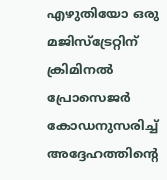എഴുതിയോ ഒരു മജിസ്ട്രേറ്റിന്‌ ക്രിമിനല്‍ പ്രോസെജര്‍ കോഡനുസരിച്ച്‌ അദ്ദേഹത്തിന്റെ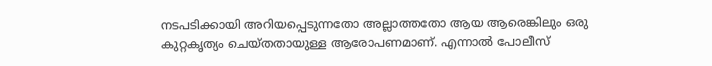നടപടിക്കായി അറിയപ്പെടുന്നതോ അല്ലാത്തതോ ആയ ആരെങ്കിലും ഒരു കുറ്റകൃത്യം ചെയ്തതായുള്ള ആരോപണമാണ്‌. എന്നാല്‍ പോലീസ്‌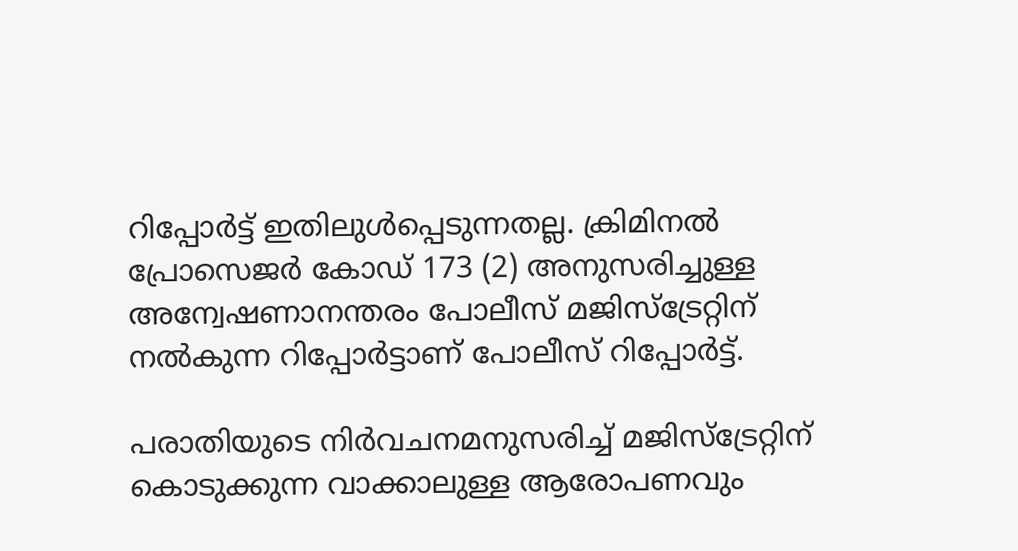റിപ്പോര്‍ട്ട്‌ ഇതിലുള്‍പ്പെടുന്നതല്ല. ക്രിമിനല്‍ പ്രോസെജര്‍ കോഡ്‌ 173 (2) അനുസരിച്ചുള്ള അന്വേഷണാനന്തരം പോലീസ്‌ മജിസ്ട്രേറ്റിന്‌ നല്‍കുന്ന റിപ്പോര്‍ട്ടാണ്‌ പോലീസ്‌ റിപ്പോര്‍ട്ട്‌.

പരാതിയുടെ നിര്‍വചനമനുസരിച്ച്‌ മജിസ്ട്രേറ്റിന്‌ കൊടുക്കുന്ന വാക്കാലുള്ള ആരോപണവും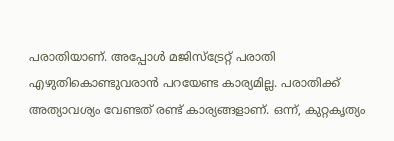പരാതിയാണ്‌. അപ്പോള്‍ മജിസ്ട്രേറ്റ്‌ പരാതി എഴുതികൊണ്ടുവരാന്‍ പറയേണ്ട കാര്യമില്ല. പരാതിക്ക്‌ അത്യാവശ്യം വേണ്ടത്‌ രണ്ട്‌ കാര്യങ്ങളാണ്‌. ഒന്ന്‌, കുറ്റകൃത്യം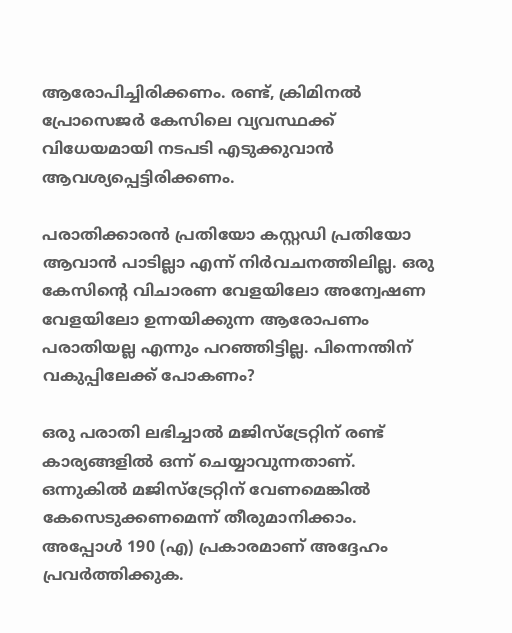ആരോപിച്ചിരിക്കണം. രണ്ട്‌, ക്രിമിനല്‍ പ്രോസെജര്‍ കേസിലെ വ്യവസ്ഥക്ക്‌ വിധേയമായി നടപടി എടുക്കുവാന്‍ ആവശ്യപ്പെട്ടിരിക്കണം.

പരാതിക്കാരന്‍ പ്രതിയോ കസ്റ്റഡി പ്രതിയോ ആവാന്‍ പാടില്ലാ എന്ന്‌ നിര്‍വചനത്തിലില്ല. ഒരു കേസിന്റെ വിചാരണ വേളയിലോ അന്വേഷണ വേളയിലോ ഉന്നയിക്കുന്ന ആരോപണം പരാതിയല്ല എന്നും പറഞ്ഞിട്ടില്ല. പിന്നെന്തിന്‌ വകുപ്പിലേക്ക്‌ പോകണം?

ഒരു പരാതി ലഭിച്ചാല്‍ മജിസ്ട്രേറ്റിന്‌ രണ്ട്‌ കാര്യങ്ങളില്‍ ഒന്ന്‌ ചെയ്യാവുന്നതാണ്‌. ഒന്നുകില്‍ മജിസ്ട്രേറ്റിന്‌ വേണമെങ്കില്‍ കേസെടുക്കണമെന്ന്‌ തീരുമാനിക്കാം. അപ്പോള്‍ 190 (എ) പ്രകാരമാണ്‌ അദ്ദേഹം പ്രവര്‍ത്തിക്കുക.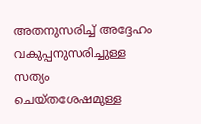അതനുസരിച്ച്‌ അദ്ദേഹം വകുപ്പനുസരിച്ചുള്ള സത്യം ചെയ്തശേഷമുള്ള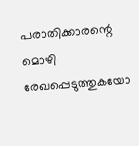പരാതിക്കാരന്റെ മൊഴി രേഖപ്പെടുത്തുകയോ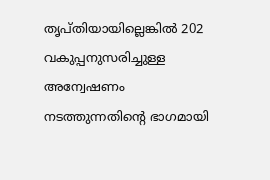തൃപ്തിയായില്ലെങ്കില്‍ 202 വകുപ്പനുസരിച്ചുള്ള അന്വേഷണം നടത്തുന്നതിന്റെ ഭാഗമായി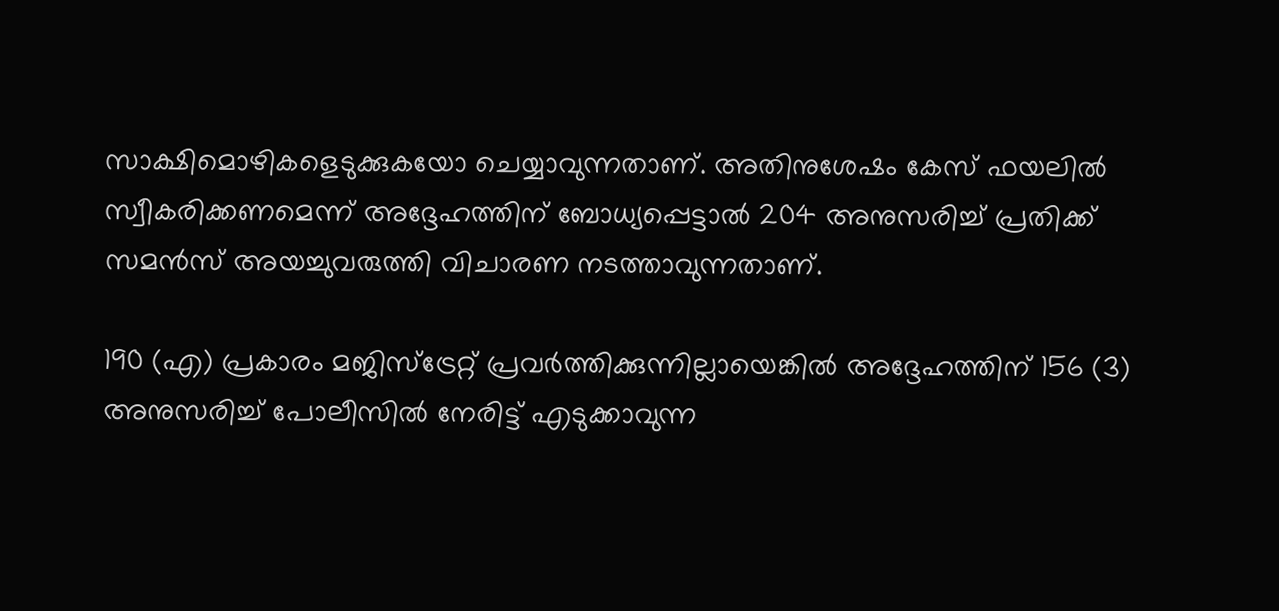സാക്ഷിമൊഴികളെടുക്കുകയോ ചെയ്യാവുന്നതാണ്‌. അതിനുശേഷം കേസ്‌ ഫയലില്‍ സ്വീകരിക്കണമെന്ന്‌ അദ്ദേഹത്തിന്‌ ബോധ്യപ്പെട്ടാല്‍ 204 അനുസരിച്ച്‌ പ്രതിക്ക്‌ സമന്‍സ്‌ അയച്ചുവരുത്തി വിചാരണ നടത്താവുന്നതാണ്‌.

190 (എ) പ്രകാരം മജിസ്ട്രേറ്റ്‌ പ്രവര്‍ത്തിക്കുന്നില്ലായെങ്കില്‍ അദ്ദേഹത്തിന്‌ 156 (3) അനുസരിച്ച്‌ പോലീസില്‍ നേരിട്ട്‌ എടുക്കാവുന്ന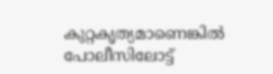കുറ്റകൃത്യമാണെങ്കില്‍ പോലീസിലോട്ട്‌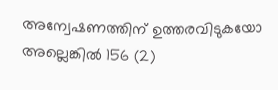അന്വേഷണത്തിന്‌ ഉത്തരവിടുകയോ അല്ലെങ്കില്‍ 156 (2)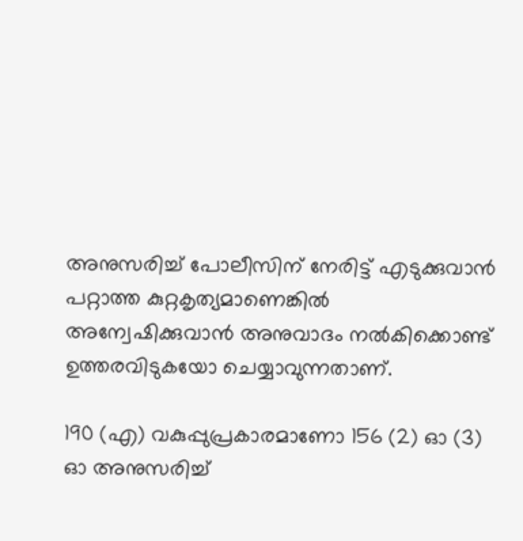അനുസരിച്ച്‌ പോലീസിന്‌ നേരിട്ട്‌ എടുക്കുവാന്‍ പറ്റാത്ത കുറ്റകൃത്യമാണെങ്കില്‍ അന്വേഷിക്കുവാന്‍ അനുവാദം നല്‍കിക്കൊണ്ട്‌ ഉത്തരവിടുകയോ ചെയ്യാവുന്നതാണ്‌.

190 (എ) വകുപ്പുപ്രകാരമാണോ 156 (2) ഓ (3) ഓ അനുസരിച്ച്‌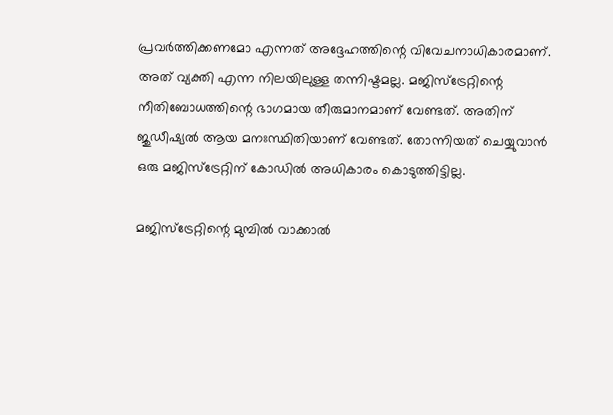പ്രവര്‍ത്തിക്കണമോ എന്നത്‌ അദ്ദേഹത്തിന്റെ വിവേചനാധികാരമാണ്‌. അത്‌ വ്യക്തി എന്ന നിലയിലുള്ള തന്നിഷ്ടമല്ല. മജിസ്ട്രേറ്റിന്റെ നീതിബോധത്തിന്റെ ഭാഗമായ തീരുമാനമാണ്‌ വേണ്ടത്‌. അതിന്‌ ജുഡീഷ്യല്‍ ആയ മനഃസ്ഥിതിയാണ്‌ വേണ്ടത്‌. തോന്നിയത്‌ ചെയ്യുവാന്‍ ഒരു മജിസ്ട്രേറ്റിന്‌ കോഡില്‍ അധികാരം കൊടുത്തിട്ടില്ല.

മജിസ്ട്രേറ്റിന്റെ മുമ്പില്‍ വാക്കാല്‍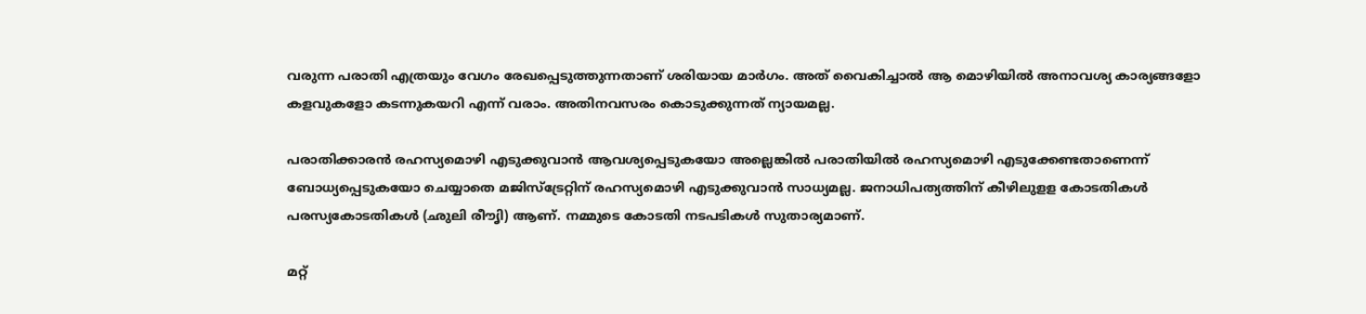വരുന്ന പരാതി എത്രയും വേഗം രേഖപ്പെടുത്തുന്നതാണ്‌ ശരിയായ മാര്‍ഗം. അത്‌ വൈകിച്ചാല്‍ ആ മൊഴിയില്‍ അനാവശ്യ കാര്യങ്ങളോ കളവുകളോ കടന്നുകയറി എന്ന്‌ വരാം. അതിനവസരം കൊടുക്കുന്നത്‌ ന്യായമല്ല.

പരാതിക്കാരന്‍ രഹസ്യമൊഴി എടുക്കുവാന്‍ ആവശ്യപ്പെടുകയോ അല്ലെങ്കില്‍ പരാതിയില്‍ രഹസ്യമൊഴി എടുക്കേണ്ടതാണെന്ന്‌ ബോധ്യപ്പെടുകയോ ചെയ്യാതെ മജിസ്ട്രേറ്റിന്‌ രഹസ്യമൊഴി എടുക്കുവാന്‍ സാധ്യമല്ല. ജനാധിപത്യത്തിന്‌ കീഴിലുളള കോടതികള്‍ പരസ്യകോടതികള്‍ (ഛുലി രീൗ‍ൃ‍ി‍) ആണ്‌. നമ്മുടെ കോടതി നടപടികള്‍ സുതാര്യമാണ്‌.

മറ്റ്‌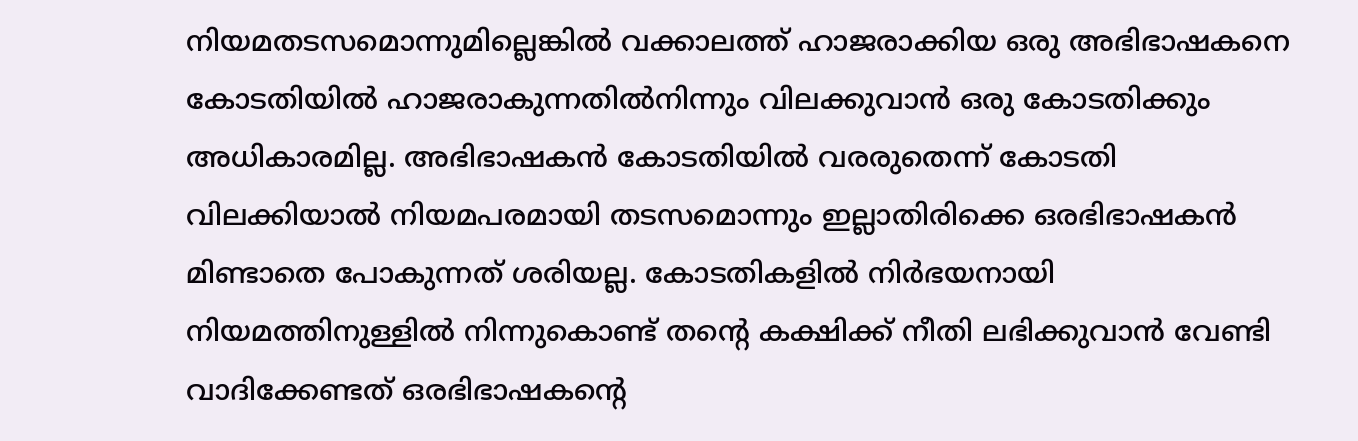നിയമതടസമൊന്നുമില്ലെങ്കില്‍ വക്കാലത്ത്‌ ഹാജരാക്കിയ ഒരു അഭിഭാഷകനെ കോടതിയില്‍ ഹാജരാകുന്നതില്‍നിന്നും വിലക്കുവാന്‍ ഒരു കോടതിക്കും അധികാരമില്ല. അഭിഭാഷകന്‍ കോടതിയില്‍ വരരുതെന്ന്‌ കോടതി വിലക്കിയാല്‍ നിയമപരമായി തടസമൊന്നും ഇല്ലാതിരിക്കെ ഒരഭിഭാഷകന്‍ മിണ്ടാതെ പോകുന്നത്‌ ശരിയല്ല. കോടതികളില്‍ നിര്‍ഭയനായി നിയമത്തിനുള്ളില്‍ നിന്നുകൊണ്ട്‌ തന്റെ കക്ഷിക്ക്‌ നീതി ലഭിക്കുവാന്‍ വേണ്ടി വാദിക്കേണ്ടത്‌ ഒരഭിഭാഷകന്റെ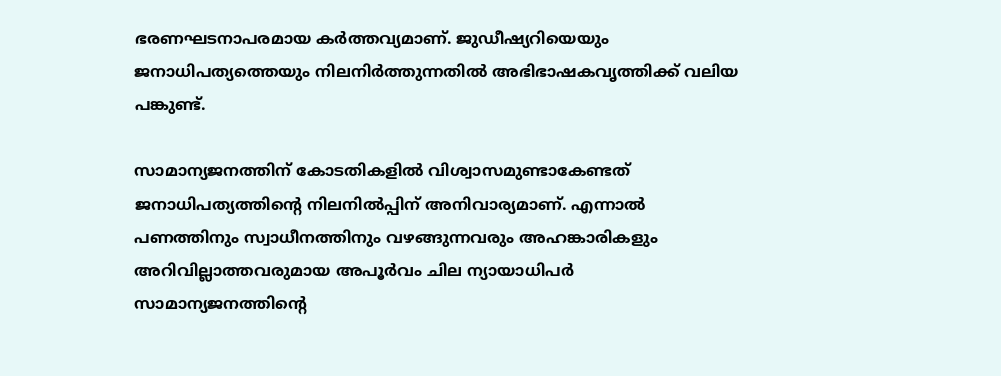ഭരണഘടനാപരമായ കര്‍ത്തവ്യമാണ്‌. ജുഡീഷ്യറിയെയും ജനാധിപത്യത്തെയും നിലനിര്‍ത്തുന്നതില്‍ അഭിഭാഷകവൃത്തിക്ക്‌ വലിയ പങ്കുണ്ട്‌.

സാമാന്യജനത്തിന്‌ കോടതികളില്‍ വിശ്വാസമുണ്ടാകേണ്ടത്‌ ജനാധിപത്യത്തിന്റെ നിലനില്‍പ്പിന്‌ അനിവാര്യമാണ്‌. എന്നാല്‍ പണത്തിനും സ്വാധീനത്തിനും വഴങ്ങുന്നവരും അഹങ്കാരികളും അറിവില്ലാത്തവരുമായ അപൂര്‍വം ചില ന്യായാധിപര്‍ സാമാന്യജനത്തിന്റെ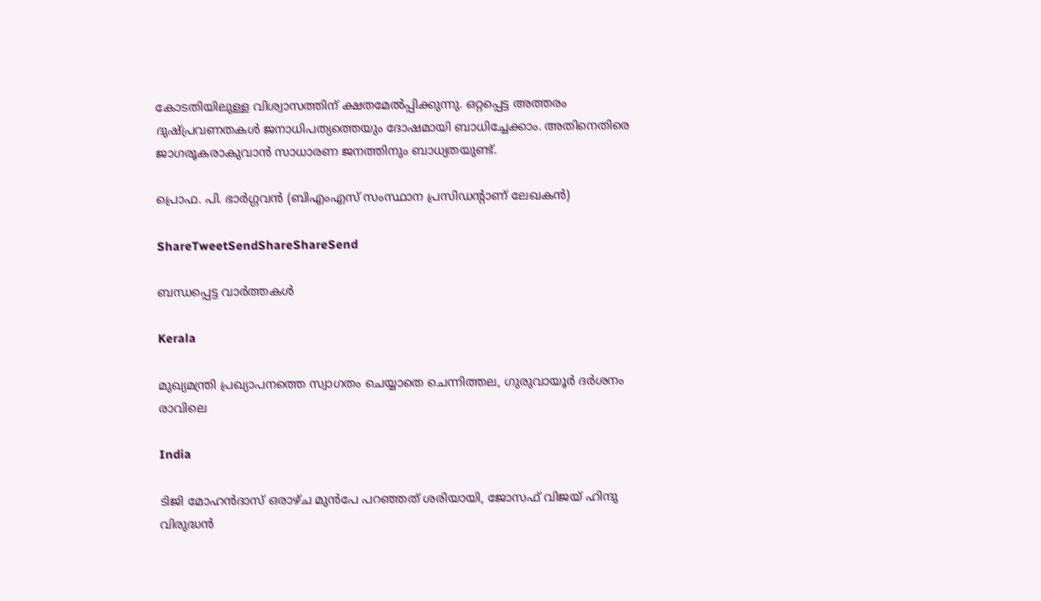കോടതിയിലുള്ള വിശ്വാസത്തിന്‌ ക്ഷതമേല്‍പ്പിക്കുന്നു. ഒറ്റപ്പെട്ട അത്തരം ദുഷ്പ്രവണതകള്‍ ജനാധിപത്യത്തെയും ദോഷമായി ബാധിച്ചേക്കാം. അതിനെതിരെ ജാഗരൂകരാകുവാന്‍ സാധാരണ ജനത്തിനും ബാധ്യതയുണ്ട്‌.

പ്രൊഫ. പി. ഭാര്‍ഗ്ഗവന്‍ (ബിഎംഎസ്‌ സംസ്ഥാന പ്രസിഡന്റാണ്‌ ലേഖകന്‍)

ShareTweetSendShareShareSend

ബന്ധപ്പെട്ട വാര്‍ത്തകള്‍

Kerala

മുഖ്യമന്ത്രി പ്രഖ്യാപനത്തെ സ്വാഗതം ചെയ്യാതെ ചെന്നിത്തല, ഗുരുവായൂര്‍ ദര്‍ശനം രാവിലെ

India

ടിജി മോഹന്‍ദാസ് ഒരാഴ്ച മുന്‍പേ പറഞ്ഞത് ശരിയായി, ജോസഫ് വിജയ് ഹിന്ദു വിരുദ്ധന്‍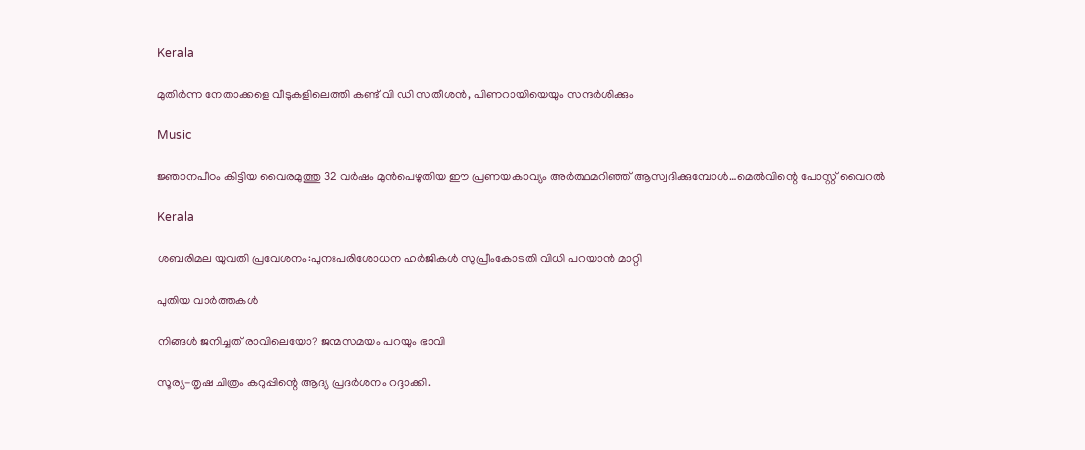Kerala

മുതിര്‍ന്ന നേതാക്കളെ വീടുകളിലെത്തി കണ്ട് വി ഡി സതീശന്‍, പിണറായിയെയും സന്ദര്‍ശിക്കും

Music

ജ്ഞാനപീഠം കിട്ടിയ വൈരമുത്തു 32 വര്‍ഷം മുന്‍പെഴുതിയ ഈ പ്രണയകാവ്യം അര്‍ത്ഥമറിഞ്ഞ് ആസ്വദിക്കുമ്പോള്‍…മെല്‍വിന്റെ പോസ്റ്റ് വൈറല്‍

Kerala

ശബരിമല യുവതി പ്രവേശനം:പുനഃപരിശോധന ഹര്‍ജികള്‍ സുപ്രീംകോടതി വിധി പറയാന്‍ മാറ്റി

പുതിയ വാര്‍ത്തകള്‍

നിങ്ങൾ ജനിച്ചത് രാവിലെയോ? ജന്മസമയം പറയും ഭാവി

സൂര്യ-തൃഷ ചിത്രം കറുപ്പിന്റെ ആദ്യ പ്രദർശനം റദ്ദാക്കി.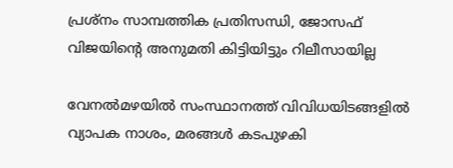പ്രശ്നം സാമ്പത്തിക പ്രതിസന്ധി, ജോസഫ് വിജയിന്റെ അനുമതി കിട്ടിയിട്ടും റിലീസായില്ല

വേനല്‍മഴയില്‍ സംസ്ഥാനത്ത് വിവിധയിടങ്ങളില്‍ വ്യാപക നാശം, മരങ്ങള്‍ കടപുഴകി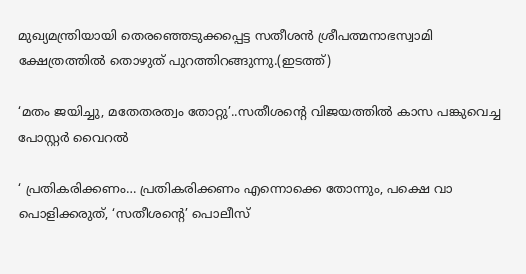മുഖ്യമന്ത്രിയായി തെരഞ്ഞെടുക്കപ്പെട്ട സതീശന്‍ ശ്രീപത്മനാഭസ്വാമി ക്ഷേത്രത്തില്‍ തൊഴുത് പുറത്തിറങ്ങുന്നു.(ഇടത്ത്)

‘മതം ജയിച്ചു, മതേതരത്വം തോറ്റു’..സതീശന്റെ വിജയത്തില്‍ കാസ പങ്കുവെച്ച പോസ്റ്റര്‍ വൈറല്‍

‘ പ്രതികരിക്കണം… പ്രതികരിക്കണം എന്നൊക്കെ തോന്നും, പക്ഷെ വാ പൊളിക്കരുത്, ‘സതീശന്റെ’ പൊലീസ്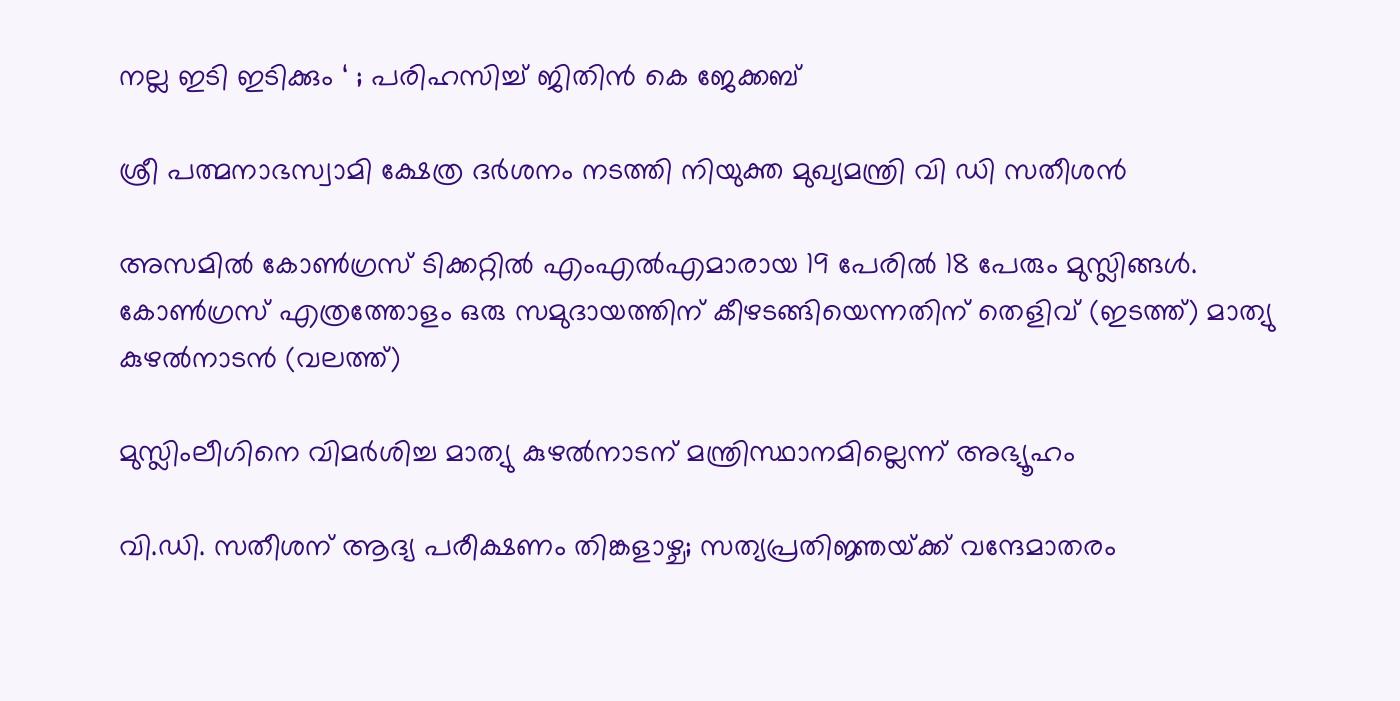നല്ല ഇടി ഇടിക്കും ‘ ; പരിഹസിച്ച് ജിതിൻ കെ ജേക്കബ്

ശ്രീ പത്മനാഭസ്വാമി ക്ഷേത്ര ദര്‍ശനം നടത്തി നിയുക്ത മുഖ്യമന്ത്രി വി ഡി സതീശന്‍

അസമില്‍ കോണ്‍ഗ്രസ് ടിക്കറ്റില്‍ എംഎല്‍എമാരായ 19 പേരില്‍ 18 പേരും മുസ്ലിങ്ങള്‍. കോണ്‍ഗ്രസ് എത്രത്തോളം ഒരു സമുദായത്തിന് കീഴടങ്ങിയെന്നതിന് തെളിവ് (ഇടത്ത്) മാത്യു കുഴല്‍നാടന്‍ (വലത്ത്)

മുസ്ലിംലീഗിനെ വിമര്‍ശിച്ച മാത്യു കുഴല്‍നാടന് മന്ത്രിസ്ഥാനമില്ലെന്ന് അഭ്യൂഹം

വി.ഡി. സതീശന് ആദ്യ പരീക്ഷണം തിങ്കളാഴ്ച; സത്യപ്രതിജ്ഞയ്‌ക്ക് വന്ദേമാതരം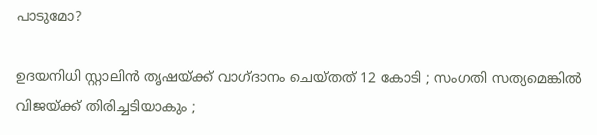പാടുമോ?

ഉദയനിധി സ്റ്റാലിൻ തൃഷയ്‌ക്ക് വാഗ്ദാനം ചെയ്തത് 12 കോടി ; സംഗതി സത്യമെങ്കിൽ വിജയ്‌ക്ക് തിരിച്ചടിയാകും ;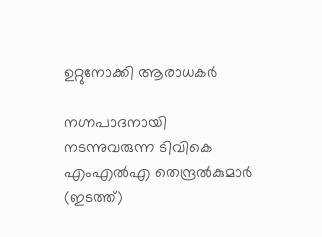ഉറ്റുനോക്കി ആരാധകർ

നഗ്നപാദനായി നടന്നുവരുന്ന ടിവികെ എംഎല്‍എ തെന്ദ്രല്‍കുമാര്‍ (ഇടത്ത്)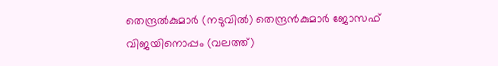തെന്ദ്രല്‍കുമാര്‍ (നടുവില്‍) തെന്ദ്രന്‍കുമാര്‍ ജോസഫ് വിജയിനൊപ്പം (വലത്ത്)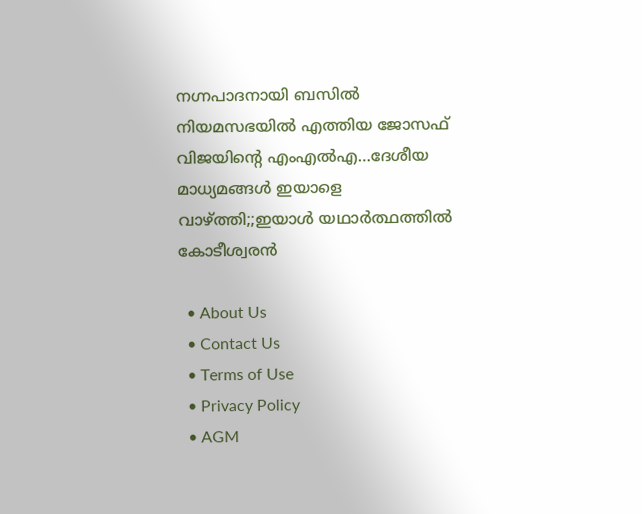നഗ്നപാദനായി ബസില്‍ നിയമസഭയില്‍ എത്തിയ ജോസഫ് വിജയിന്റെ എംഎല്‍എ…ദേശീയ മാധ്യമങ്ങള്‍ ഇയാളെ വാഴ്‌ത്തി;;ഇയാള്‍ യഥാര്‍ത്ഥത്തില്‍ കോടീശ്വരന്‍

  • About Us
  • Contact Us
  • Terms of Use
  • Privacy Policy
  • AGM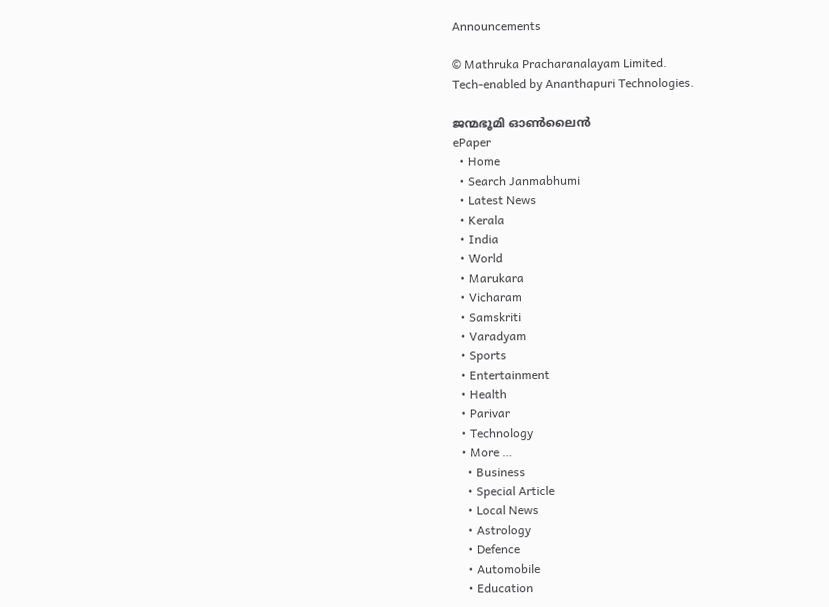Announcements

© Mathruka Pracharanalayam Limited.
Tech-enabled by Ananthapuri Technologies.

ജന്മഭൂമി ഓണ്‍ലൈന്‍
ePaper
  • Home
  • Search Janmabhumi
  • Latest News
  • Kerala
  • India
  • World
  • Marukara
  • Vicharam
  • Samskriti
  • Varadyam
  • Sports
  • Entertainment
  • Health
  • Parivar
  • Technology
  • More …
    • Business
    • Special Article
    • Local News
    • Astrology
    • Defence
    • Automobile
    • Education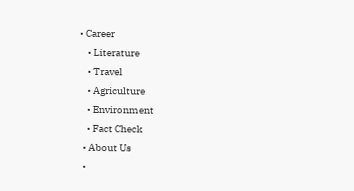• Career
    • Literature
    • Travel
    • Agriculture
    • Environment
    • Fact Check
  • About Us
  •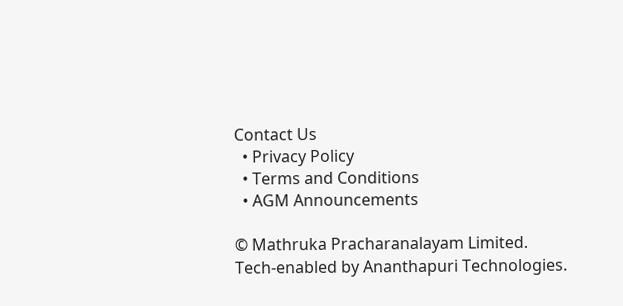Contact Us
  • Privacy Policy
  • Terms and Conditions
  • AGM Announcements

© Mathruka Pracharanalayam Limited.
Tech-enabled by Ananthapuri Technologies.